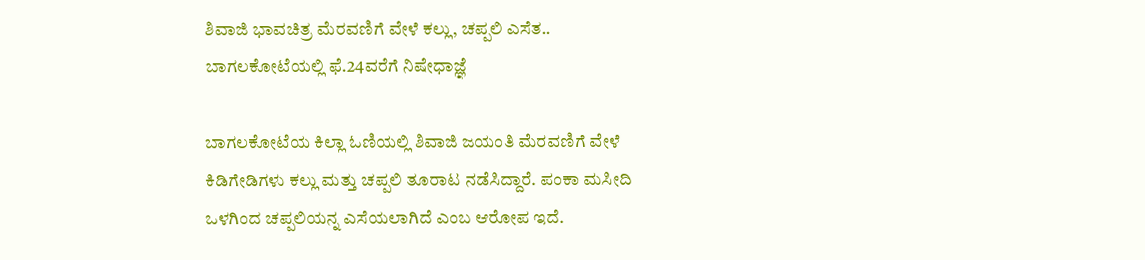ಶಿವಾಜಿ ಭಾವಚಿತ್ರ ಮೆರವಣಿಗೆ ವೇಳೆ ಕಲ್ಲು, ಚಪ್ಪಲಿ ಎಸೆತ.. ಬಾಗಲಕೋಟೆಯಲ್ಲಿ ಫೆ.24ವರೆಗೆ ನಿಷೇಧಾಜ್ಞೆ

ಬಾಗಲಕೋಟೆಯ ಕಿಲ್ಲಾ ಓಣಿಯಲ್ಲಿ ಶಿವಾಜಿ ಜಯಂತಿ ಮೆರವಣಿಗೆ ವೇಳೆ ಕಿಡಿಗೇಡಿಗಳು ಕಲ್ಲು ಮತ್ತು ಚಪ್ಪಲಿ ತೂರಾಟ ನಡೆಸಿದ್ದಾರೆ. ಪಂಕಾ ಮಸೀದಿ ಒಳಗಿಂದ ಚಪ್ಪಲಿಯನ್ನ ಎಸೆಯಲಾಗಿದೆ ಎಂಬ ಆರೋಪ ಇದೆ.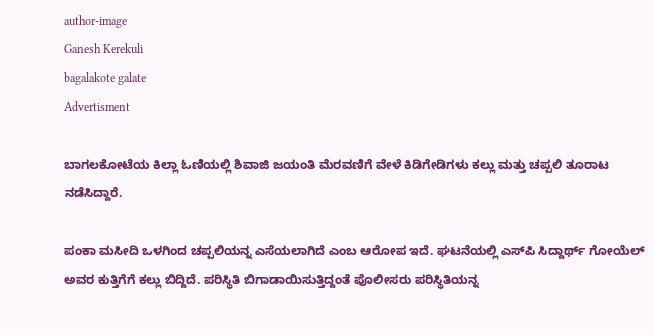author-image
Ganesh Kerekuli
bagalakote galate
Advertisment

ಬಾಗಲಕೋಟೆಯ ಕಿಲ್ಲಾ ಓಣಿಯಲ್ಲಿ ಶಿವಾಜಿ ಜಯಂತಿ ಮೆರವಣಿಗೆ ವೇಳೆ ಕಿಡಿಗೇಡಿಗಳು ಕಲ್ಲು ಮತ್ತು ಚಪ್ಪಲಿ ತೂರಾಟ ನಡೆಸಿದ್ದಾರೆ.

ಪಂಕಾ ಮಸೀದಿ ಒಳಗಿಂದ ಚಪ್ಪಲಿಯನ್ನ ಎಸೆಯಲಾಗಿದೆ ಎಂಬ ಆರೋಪ ಇದೆ. ಘಟನೆಯಲ್ಲಿ ಎಸ್‌ಪಿ ಸಿದ್ದಾರ್ಥ್ ಗೋಯೆಲ್ ಅವರ ಕುತ್ತಿಗೆಗೆ ಕಲ್ಲು ಬಿದ್ದಿದೆ. ಪರಿಸ್ಥಿತಿ ಬಿಗಾಡಾಯಿಸುತ್ತಿದ್ದಂತೆ ಪೊಲೀಸರು ಪರಿಸ್ಥಿತಿಯನ್ನ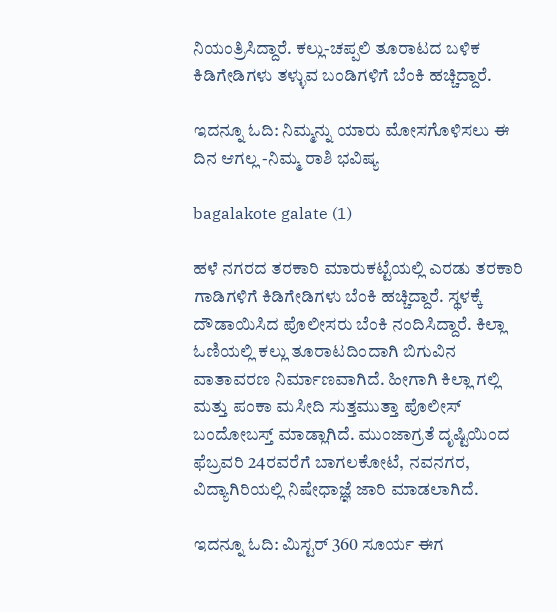ನಿಯಂತ್ರಿಸಿದ್ದಾರೆ. ಕಲ್ಲು-ಚಪ್ಪಲಿ ತೂರಾಟದ ಬಳಿಕ ಕಿಡಿಗೇಡಿಗಳು ತಳ್ಳುವ ಬಂಡಿಗಳಿಗೆ ಬೆಂಕಿ ಹಚ್ಚಿದ್ದಾರೆ.

ಇದನ್ನೂ ಓದಿ: ನಿಮ್ಮನ್ನು ಯಾರು ಮೋಸಗೊಳಿಸಲು ಈ ದಿನ ಆಗಲ್ಲ -ನಿಮ್ಮ ರಾಶಿ ಭವಿಷ್ಯ

bagalakote galate (1)

ಹಳೆ ನಗರದ ತರಕಾರಿ ಮಾರುಕಟ್ಟೆಯಲ್ಲಿ ಎರಡು ತರಕಾರಿ ಗಾಡಿಗಳಿಗೆ ಕಿಡಿಗೇಡಿಗಳು ಬೆಂಕಿ ಹಚ್ಚಿದ್ದಾರೆ. ಸ್ಥಳಕ್ಕೆ ದೌಡಾಯಿಸಿದ ಪೊಲೀಸರು ಬೆಂಕಿ ನಂದಿಸಿದ್ದಾರೆ. ಕಿಲ್ಲಾ ಓಣಿಯಲ್ಲಿ ಕಲ್ಲು ತೂರಾಟದಿಂದಾಗಿ ಬಿಗುವಿನ ವಾತಾವರಣ ನಿರ್ಮಾಣವಾಗಿದೆ. ಹೀಗಾಗಿ ಕಿಲ್ಲಾ ಗಲ್ಲಿ ಮತ್ತು ಪಂಕಾ ಮಸೀದಿ ಸುತ್ತಮುತ್ತಾ ಪೊಲೀಸ್ ಬಂದೋಬಸ್ತ್‌ ಮಾಡ್ಲಾಗಿದೆ. ಮುಂಜಾಗ್ರತೆ ದೃಷ್ಟಿಯಿಂದ ಫೆಬ್ರವರಿ 24ರವರೆಗೆ ಬಾಗಲಕೋಟೆ, ನವನಗರ, ವಿದ್ಯಾಗಿರಿಯಲ್ಲಿ ನಿಷೇಧಾಜ್ಞೆ ಜಾರಿ ಮಾಡಲಾಗಿದೆ.

ಇದನ್ನೂ ಓದಿ: ಮಿಸ್ಟರ್ 360 ಸೂರ್ಯ ಈಗ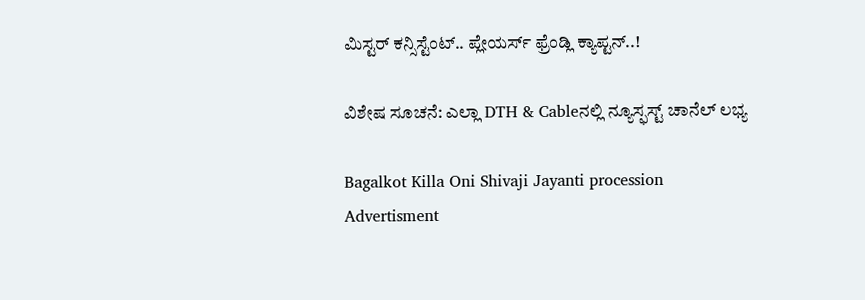ಮಿಸ್ಟರ್ ಕನ್ಸಿಸ್ಟೆಂಟ್.. ಪ್ಲೇಯರ್ಸ್ ಫ್ರೆಂಡ್ಲಿ ಕ್ಯಾಪ್ಟನ್..!

ವಿಶೇಷ ಸೂಚನೆ: ಎಲ್ಲಾ DTH & Cableನಲ್ಲಿ ನ್ಯೂಸ್ಫಸ್ಟ್ ಚಾನೆಲ್ ಲಭ್ಯ

Bagalkot Killa Oni Shivaji Jayanti procession
Advertisment